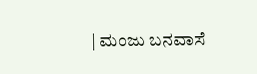| ಮಂಜು ಬನವಾಸೆ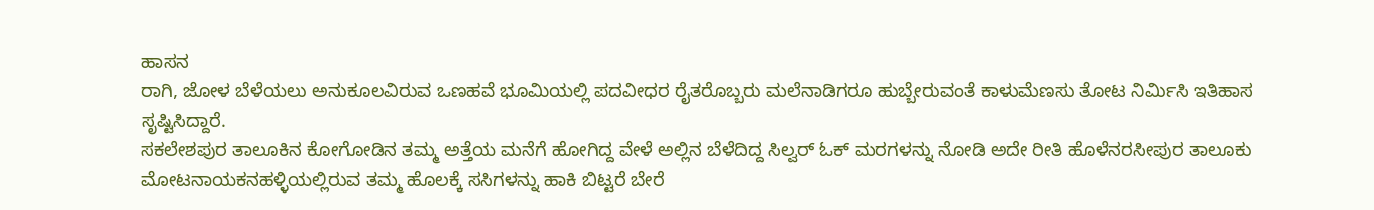ಹಾಸನ
ರಾಗಿ, ಜೋಳ ಬೆಳೆಯಲು ಅನುಕೂಲವಿರುವ ಒಣಹವೆ ಭೂಮಿಯಲ್ಲಿ ಪದವೀಧರ ರೈತರೊಬ್ಬರು ಮಲೆನಾಡಿಗರೂ ಹುಬ್ಬೇರುವಂತೆ ಕಾಳುಮೆಣಸು ತೋಟ ನಿರ್ವಿುಸಿ ಇತಿಹಾಸ ಸೃಷ್ಟಿಸಿದ್ದಾರೆ.
ಸಕಲೇಶಪುರ ತಾಲೂಕಿನ ಕೋಗೋಡಿನ ತಮ್ಮ ಅತ್ತೆಯ ಮನೆಗೆ ಹೋಗಿದ್ದ ವೇಳೆ ಅಲ್ಲಿನ ಬೆಳೆದಿದ್ದ ಸಿಲ್ವರ್ ಓಕ್ ಮರಗಳನ್ನು ನೋಡಿ ಅದೇ ರೀತಿ ಹೊಳೆನರಸೀಪುರ ತಾಲೂಕು ಮೋಟನಾಯಕನಹಳ್ಳಿಯಲ್ಲಿರುವ ತಮ್ಮ ಹೊಲಕ್ಕೆ ಸಸಿಗಳನ್ನು ಹಾಕಿ ಬಿಟ್ಟರೆ ಬೇರೆ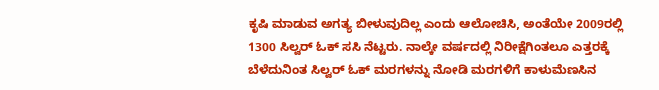ಕೃಷಿ ಮಾಡುವ ಅಗತ್ಯ ಬೀಳುವುದಿಲ್ಲ ಎಂದು ಆಲೋಚಿಸಿ, ಅಂತೆಯೇ 2009ರಲ್ಲಿ 1300 ಸಿಲ್ವರ್ ಓಕ್ ಸಸಿ ನೆಟ್ಟರು. ನಾಲ್ಕೇ ವರ್ಷದಲ್ಲಿ ನಿರೀಕ್ಷೆಗಿಂತಲೂ ಎತ್ತರಕ್ಕೆ ಬೆಳೆದುನಿಂತ ಸಿಲ್ವರ್ ಓಕ್ ಮರಗಳನ್ನು ನೋಡಿ ಮರಗಳಿಗೆ ಕಾಳುಮೆಣಸಿನ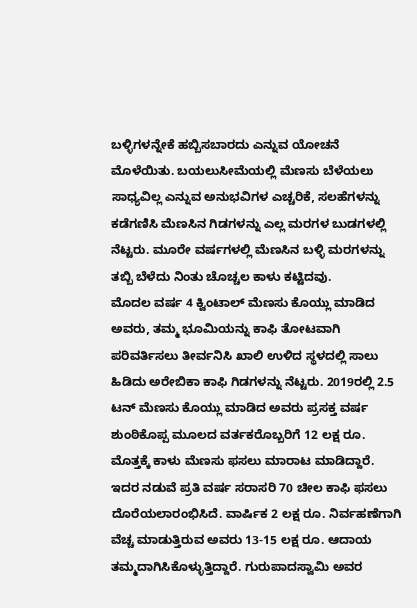ಬಳ್ಳಿಗಳನ್ನೇಕೆ ಹಬ್ಬಿಸಬಾರದು ಎನ್ನುವ ಯೋಚನೆ ಮೊಳೆಯಿತು. ಬಯಲುಸೀಮೆಯಲ್ಲಿ ಮೆಣಸು ಬೆಳೆಯಲು ಸಾಧ್ಯವಿಲ್ಲ ಎನ್ನುವ ಅನುಭವಿಗಳ ಎಚ್ಚರಿಕೆ, ಸಲಹೆಗಳನ್ನು ಕಡೆಗಣಿಸಿ ಮೆಣಸಿನ ಗಿಡಗಳನ್ನು ಎಲ್ಲ ಮರಗಳ ಬುಡಗಳಲ್ಲಿ ನೆಟ್ಟರು. ಮೂರೇ ವರ್ಷಗಳಲ್ಲಿ ಮೆಣಸಿನ ಬಳ್ಳಿ ಮರಗಳನ್ನು ತಬ್ಬಿ ಬೆಳೆದು ನಿಂತು ಚೊಚ್ಚಲ ಕಾಳು ಕಟ್ಟಿದವು.
ಮೊದಲ ವರ್ಷ 4 ಕ್ವಿಂಟಾಲ್ ಮೆಣಸು ಕೊಯ್ಲು ಮಾಡಿದ ಅವರು, ತಮ್ಮ ಭೂಮಿಯನ್ನು ಕಾಫಿ ತೋಟವಾಗಿ ಪರಿವರ್ತಿಸಲು ತೀರ್ವನಿಸಿ ಖಾಲಿ ಉಳಿದ ಸ್ಥಳದಲ್ಲಿ ಸಾಲು ಹಿಡಿದು ಅರೇಬಿಕಾ ಕಾಫಿ ಗಿಡಗಳನ್ನು ನೆಟ್ಟರು. 2019ರಲ್ಲಿ 2.5 ಟನ್ ಮೆಣಸು ಕೊಯ್ಲು ಮಾಡಿದ ಅವರು ಪ್ರಸಕ್ತ ವರ್ಷ ಶುಂಠಿಕೊಪ್ಪ ಮೂಲದ ವರ್ತಕರೊಬ್ಬರಿಗೆ 12 ಲಕ್ಷ ರೂ. ಮೊತ್ತಕ್ಕೆ ಕಾಳು ಮೆಣಸು ಫಸಲು ಮಾರಾಟ ಮಾಡಿದ್ದಾರೆ. ಇದರ ನಡುವೆ ಪ್ರತಿ ವರ್ಷ ಸರಾಸರಿ 70 ಚೀಲ ಕಾಫಿ ಫಸಲು ದೊರೆಯಲಾರಂಭಿಸಿದೆ. ವಾರ್ಷಿಕ 2 ಲಕ್ಷ ರೂ. ನಿರ್ವಹಣೆಗಾಗಿ ವೆಚ್ಚ ಮಾಡುತ್ತಿರುವ ಅವರು 13-15 ಲಕ್ಷ ರೂ. ಆದಾಯ ತಮ್ಮದಾಗಿಸಿಕೊಳ್ಳುತ್ತಿದ್ದಾರೆ. ಗುರುಪಾದಸ್ವಾಮಿ ಅವರ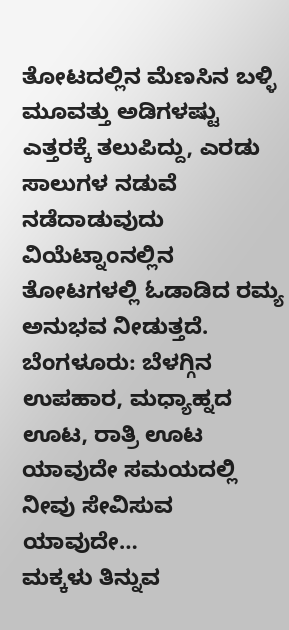ತೋಟದಲ್ಲಿನ ಮೆಣಸಿನ ಬಳ್ಳಿ ಮೂವತ್ತು ಅಡಿಗಳಷ್ಟು ಎತ್ತರಕ್ಕೆ ತಲುಪಿದ್ದು, ಎರಡು ಸಾಲುಗಳ ನಡುವೆ ನಡೆದಾಡುವುದು ವಿಯೆಟ್ನಾಂನಲ್ಲಿನ ತೋಟಗಳಲ್ಲಿ ಓಡಾಡಿದ ರಮ್ಯ ಅನುಭವ ನೀಡುತ್ತದೆ.
ಬೆಂಗಳೂರು: ಬೆಳಗ್ಗಿನ ಉಪಹಾರ, ಮಧ್ಯಾಹ್ನದ ಊಟ, ರಾತ್ರಿ ಊಟ ಯಾವುದೇ ಸಮಯದಲ್ಲಿ ನೀವು ಸೇವಿಸುವ ಯಾವುದೇ…
ಮಕ್ಕಳು ತಿನ್ನುವ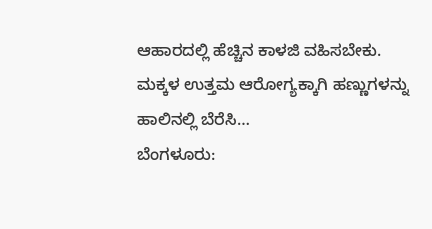ಆಹಾರದಲ್ಲಿ ಹೆಚ್ಚಿನ ಕಾಳಜಿ ವಹಿಸಬೇಕು. ಮಕ್ಕಳ ಉತ್ತಮ ಆರೋಗ್ಯಕ್ಕಾಗಿ ಹಣ್ಣುಗಳನ್ನು ಹಾಲಿನಲ್ಲಿ ಬೆರೆಸಿ…
ಬೆಂಗಳೂರು: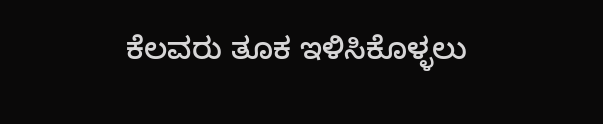ಕೆಲವರು ತೂಕ ಇಳಿಸಿಕೊಳ್ಳಲು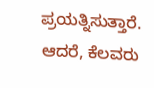ಪ್ರಯತ್ನಿಸುತ್ತಾರೆ. ಆದರೆ, ಕೆಲವರು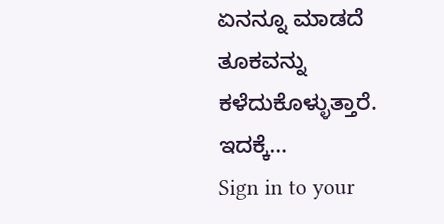ಏನನ್ನೂ ಮಾಡದೆ ತೂಕವನ್ನು ಕಳೆದುಕೊಳ್ಳುತ್ತಾರೆ. ಇದಕ್ಕೆ…
Sign in to your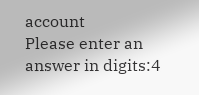account
Please enter an answer in digits:4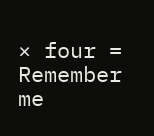× four =
Remember me